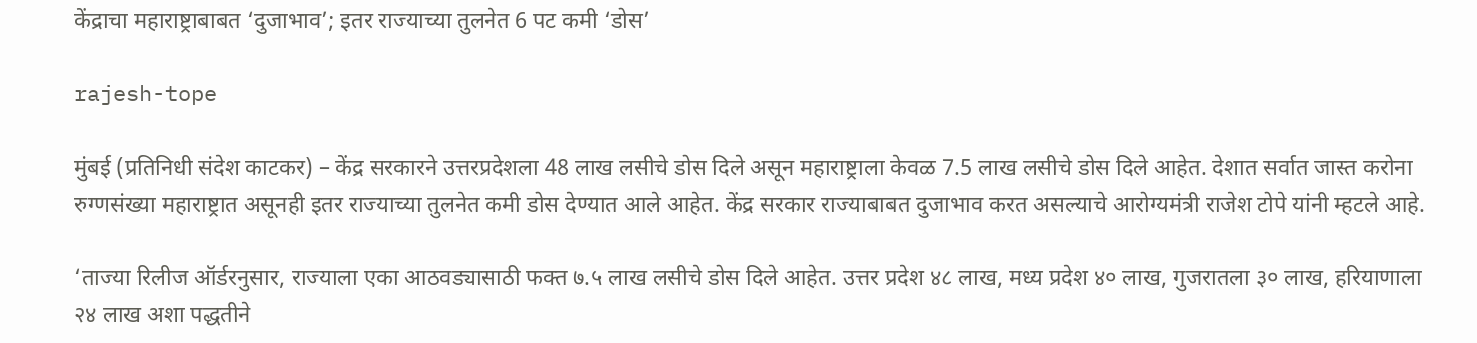केंद्राचा महाराष्ट्राबाबत ‘दुजाभाव’; इतर राज्याच्या तुलनेत 6 पट कमी ‘डोस’

rajesh-tope

मुंबई (प्रतिनिधी संदेश काटकर) – केंद्र सरकारने उत्तरप्रदेशला 48 लाख लसीचे डोस दिले असून महाराष्ट्राला केवळ 7.5 लाख लसीचे डोस दिले आहेत. देशात सर्वात जास्त करोना रुग्णसंख्या महाराष्ट्रात असूनही इतर राज्याच्या तुलनेत कमी डोस देण्यात आले आहेत. केंद्र सरकार राज्याबाबत दुजाभाव करत असल्याचे आरोग्यमंत्री राजेश टोपे यांनी म्हटले आहे.

‘ताज्या रिलीज ऑर्डरनुसार, राज्याला एका आठवड्यासाठी फक्त ७.५ लाख लसीचे डोस दिले आहेत. उत्तर प्रदेश ४८ लाख, मध्य प्रदेश ४० लाख, गुजरातला ३० लाख, हरियाणाला २४ लाख अशा पद्धतीने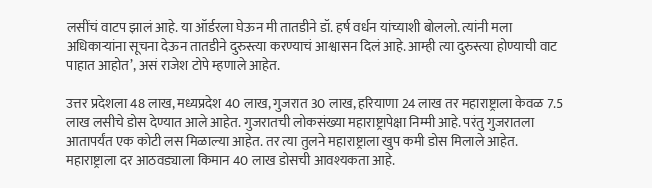लसींचं वाटप झालं आहे. या ऑर्डरला घेऊन मी तातडीने डॉ. हर्ष वर्धन यांच्याशी बोललो. त्यांनी मला अधिकाऱ्यांना सूचना देऊन तातडीने दुरुस्त्या करण्याचं आश्वासन दिलं आहे. आम्ही त्या दुरुस्त्या होण्याची वाट पाहात आहोत’, असं राजेश टोपे म्हणाले आहेत.

उत्तर प्रदेशला 48 लाख, मध्यप्रदेश 40 लाख, गुजरात 30 लाख, हरियाणा 24 लाख तर महाराष्ट्राला केवळ 7.5 लाख लसीचे डोस देण्यात आले आहेत. गुजरातची लोकसंख्या महाराष्ट्रापेक्षा निम्मी आहे. परंतु गुजरातला आतापर्यंत एक कोटी लस मिळाल्या आहेत. तर त्या तुलने महाराष्ट्राला खुप कमी डोस मिलाले आहेत. महाराष्ट्राला दर आठवड्याला किमान 40 लाख डोसची आवश्यकता आहे.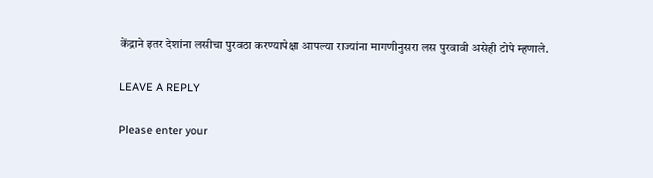केंद्राने इतर देशांना लसीचा पुरवठा करण्यापेक्षा आपल्या राज्यांना मागणीनुसरा लस पुरवावी असेही टोपे म्हणाले.

LEAVE A REPLY

Please enter your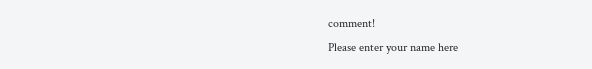comment!
Please enter your name here